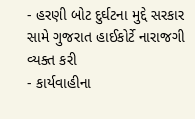- હરણી બોટ દુર્ઘટના મુદ્દે સરકાર સામે ગુજરાત હાઈકોર્ટે નારાજગી વ્યક્ત કરી
- કાર્યવાહીના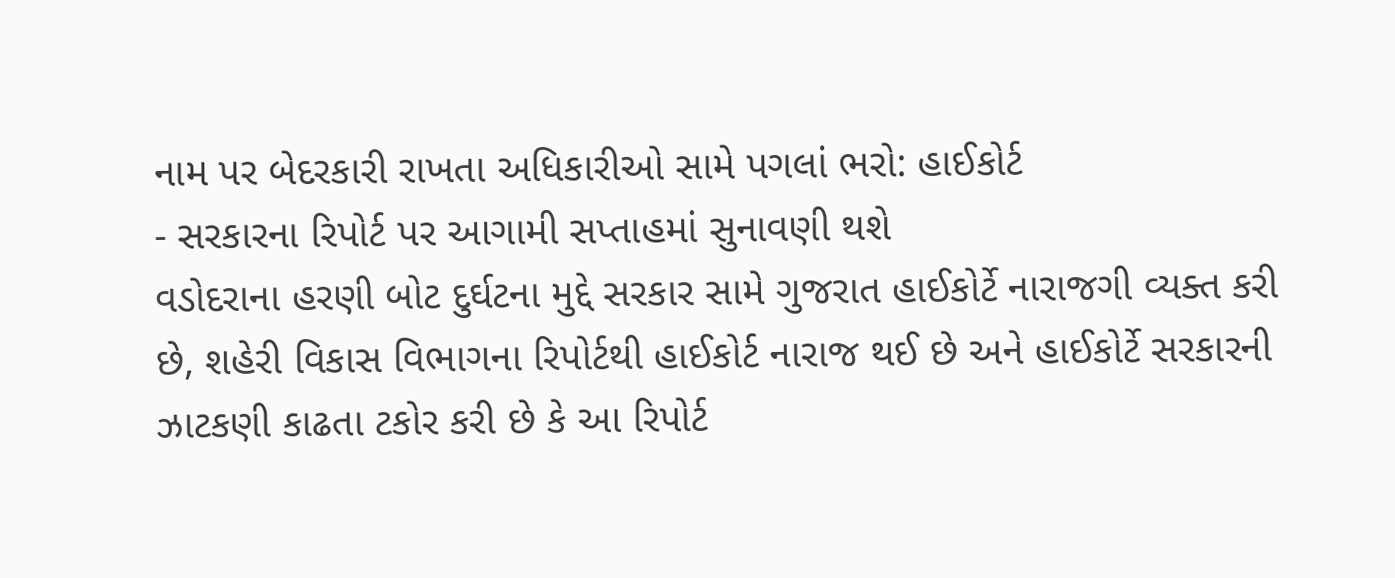નામ પર બેદરકારી રાખતા અધિકારીઓ સામે પગલાં ભરો: હાઈકોર્ટ
- સરકારના રિપોર્ટ પર આગામી સપ્તાહમાં સુનાવણી થશે
વડોદરાના હરણી બોટ દુર્ઘટના મુદ્દે સરકાર સામે ગુજરાત હાઈકોર્ટે નારાજગી વ્યક્ત કરી છે, શહેરી વિકાસ વિભાગના રિપોર્ટથી હાઈકોર્ટ નારાજ થઈ છે અને હાઈકોર્ટે સરકારની ઝાટકણી કાઢતા ટકોર કરી છે કે આ રિપોર્ટ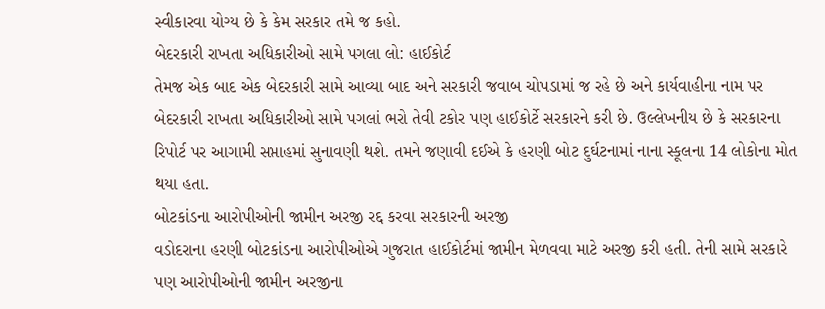સ્વીકારવા યોગ્ય છે કે કેમ સરકાર તમે જ કહો.
બેદરકારી રાખતા અધિકારીઓ સામે પગલા લો: હાઈકોર્ટ
તેમજ એક બાદ એક બેદરકારી સામે આવ્યા બાદ અને સરકારી જવાબ ચોપડામાં જ રહે છે અને કાર્યવાહીના નામ પર બેદરકારી રાખતા અધિકારીઓ સામે પગલાં ભરો તેવી ટકોર પણ હાઈકોર્ટે સરકારને કરી છે. ઉલ્લેખનીય છે કે સરકારના રિપોર્ટ પર આગામી સપ્તાહમાં સુનાવણી થશે. તમને જણાવી દઈએ કે હરણી બોટ દુર્ઘટનામાં નાના સ્કૂલના 14 લોકોના મોત થયા હતા.
બોટકાંડના આરોપીઓની જામીન અરજી રદ્દ કરવા સરકારની અરજી
વડોદરાના હરણી બોટકાંડના આરોપીઓએ ગુજરાત હાઈકોર્ટમાં જામીન મેળવવા માટે અરજી કરી હતી. તેની સામે સરકારે પણ આરોપીઓની જામીન અરજીના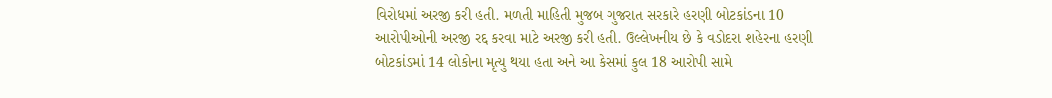વિરોધમાં અરજી કરી હતી. મળતી માહિતી મુજબ ગુજરાત સરકારે હરણી બોટકાંડના 10 આરોપીઓની અરજી રદ્દ કરવા માટે અરજી કરી હતી. ઉલ્લેખનીય છે કે વડોદરા શહેરના હરણી બોટકાંડમાં 14 લોકોના મૃત્યુ થયા હતા અને આ કેસમાં કુલ 18 આરોપી સામે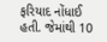ફરિયાદ નોંધાઈ હતી. જેમાંથી 10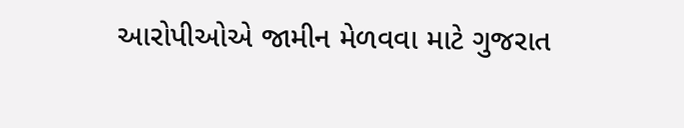આરોપીઓએ જામીન મેળવવા માટે ગુજરાત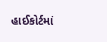હાઈકોર્ટમાં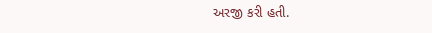અરજી કરી હતી.